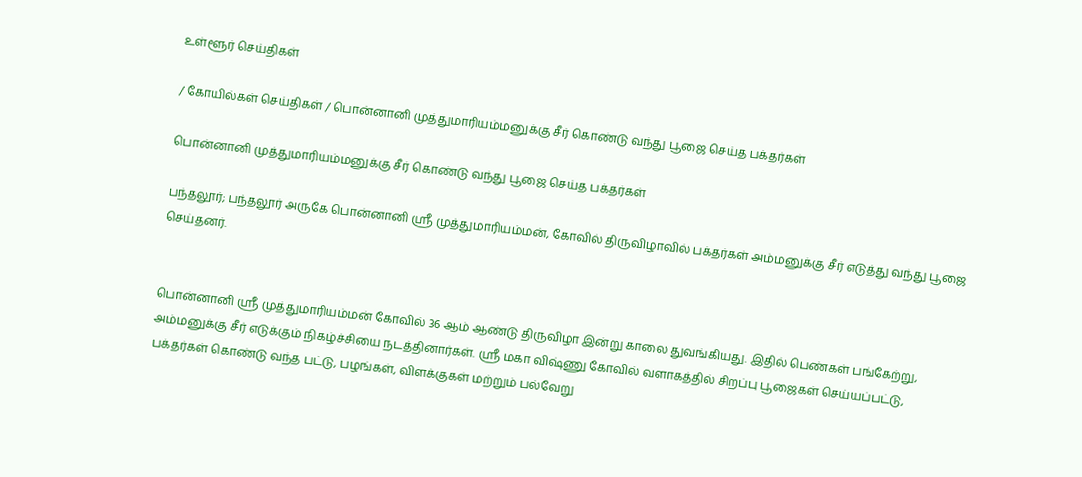உள்ளூர் செய்திகள்

/ கோயில்கள் செய்திகள் / பொன்னானி முத்துமாரியம்மனுக்கு சீர் கொண்டு வந்து பூஜை செய்த பக்தர்கள்

பொன்னானி முத்துமாரியம்மனுக்கு சீர் கொண்டு வந்து பூஜை செய்த பக்தர்கள்

பந்தலூர்; பந்தலூர் அருகே பொன்னானி ஸ்ரீ முத்துமாரியம்மன், கோவில் திருவிழாவில் பக்தர்கள் அம்மனுக்கு சீர் எடுத்து வந்து பூஜை செய்தனர்.


பொன்னானி ஸ்ரீ முத்துமாரியம்மன் கோவில் 36 ஆம் ஆண்டு திருவிழா இன்று காலை துவங்கியது. இதில் பெண்கள் பங்கேற்று, அம்மனுக்கு சீர் எடுக்கும் நிகழ்ச்சியை நடத்தினார்கள். ஸ்ரீ மகா விஷ்ணு கோவில் வளாகத்தில் சிறப்பு பூஜைகள் செய்யப்பட்டு, பக்தர்கள் கொண்டு வந்த பட்டு, பழங்கள், விளக்குகள் மற்றும் பல்வேறு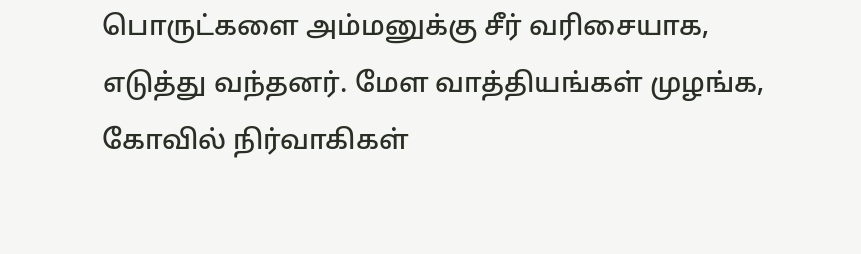பொருட்களை அம்மனுக்கு சீர் வரிசையாக, எடுத்து வந்தனர். மேள வாத்தியங்கள் முழங்க, கோவில் நிர்வாகிகள்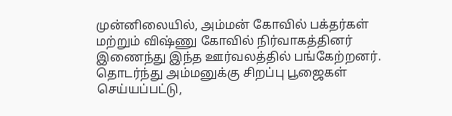முன்னிலையில், அம்மன் கோவில் பக்தர்கள் மற்றும் விஷ்ணு கோவில் நிர்வாகத்தினர் இணைந்து இந்த ஊர்வலத்தில் பங்கேற்றனர். தொடர்ந்து அம்மனுக்கு சிறப்பு பூஜைகள் செய்யப்பட்டு,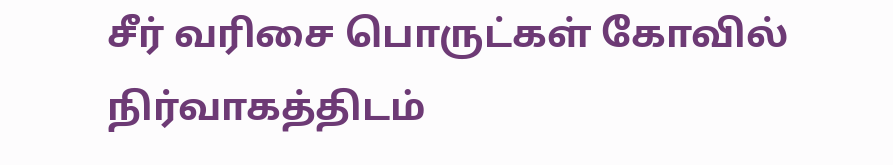சீர் வரிசை பொருட்கள் கோவில் நிர்வாகத்திடம்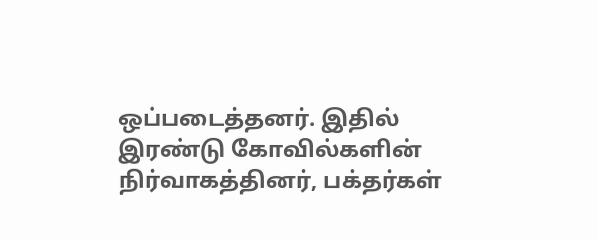ஒப்படைத்தனர். இதில் இரண்டு கோவில்களின் நிர்வாகத்தினர், பக்தர்கள்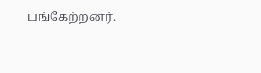பங்கேற்றனர்.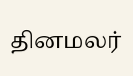தினமலர்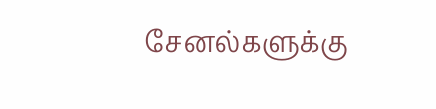சேனல்களுக்கு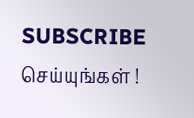SUBSCRIBE செய்யுங்கள் !